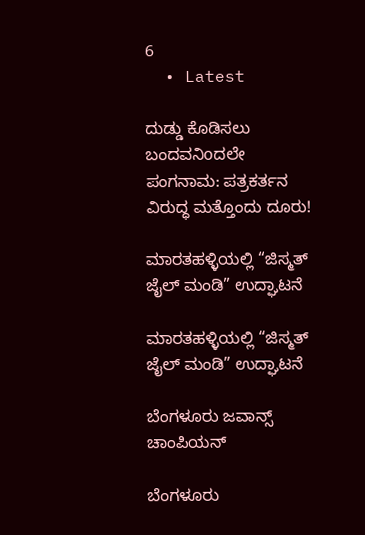6
  • Latest

ದುಡ್ಡು ಕೊಡಿಸಲು ಬಂದವನಿoದಲೇ ಪಂಗನಾಮ: ಪತ್ರಕರ್ತನ ವಿರುದ್ಧ ಮತ್ತೊಂದು ದೂರು!

ಮಾರತಹಳ್ಳಿಯಲ್ಲಿ “ಜಿಸ್ಮತ್ ಜೈಲ್ ಮಂಡಿ” ಉದ್ಘಾಟನೆ

ಮಾರತಹಳ್ಳಿಯಲ್ಲಿ “ಜಿಸ್ಮತ್ ಜೈಲ್ ಮಂಡಿ” ಉದ್ಘಾಟನೆ

ಬೆಂಗಳೂರು ಜವಾನ್ಸ್ ಚಾಂಪಿಯನ್

ಬೆಂಗಳೂರು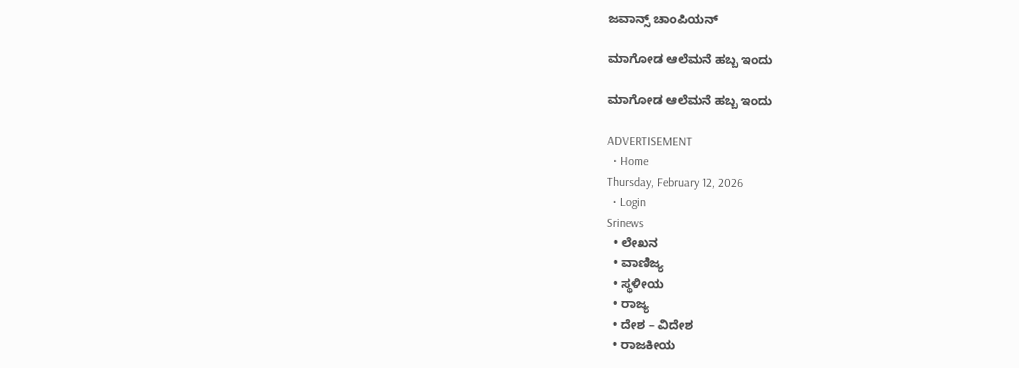ಜವಾನ್ಸ್ ಚಾಂಪಿಯನ್

ಮಾಗೋಡ ಆಲೆಮನೆ ಹಬ್ಬ ಇಂದು

ಮಾಗೋಡ ಆಲೆಮನೆ ಹಬ್ಬ ಇಂದು

ADVERTISEMENT
  • Home
Thursday, February 12, 2026
  • Login
Srinews
  • ಲೇಖನ
  • ವಾಣಿಜ್ಯ
  • ಸ್ಥಳೀಯ
  • ರಾಜ್ಯ
  • ದೇಶ – ವಿದೇಶ
  • ರಾಜಕೀಯ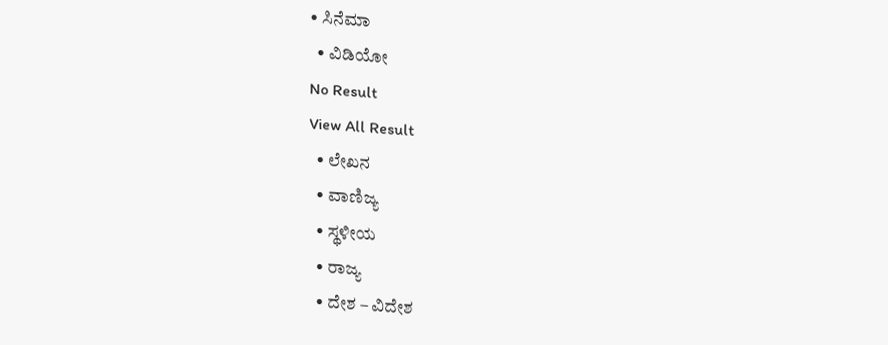• ಸಿನೆಮಾ
  • ವಿಡಿಯೋ
No Result
View All Result
  • ಲೇಖನ
  • ವಾಣಿಜ್ಯ
  • ಸ್ಥಳೀಯ
  • ರಾಜ್ಯ
  • ದೇಶ – ವಿದೇಶ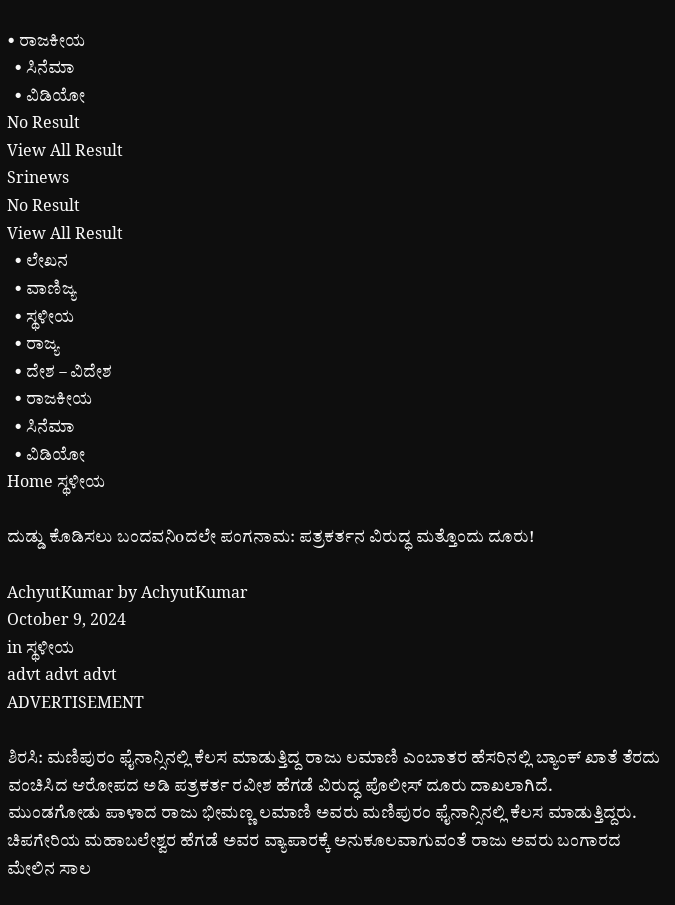• ರಾಜಕೀಯ
  • ಸಿನೆಮಾ
  • ವಿಡಿಯೋ
No Result
View All Result
Srinews
No Result
View All Result
  • ಲೇಖನ
  • ವಾಣಿಜ್ಯ
  • ಸ್ಥಳೀಯ
  • ರಾಜ್ಯ
  • ದೇಶ – ವಿದೇಶ
  • ರಾಜಕೀಯ
  • ಸಿನೆಮಾ
  • ವಿಡಿಯೋ
Home ಸ್ಥಳೀಯ

ದುಡ್ಡು ಕೊಡಿಸಲು ಬಂದವನಿoದಲೇ ಪಂಗನಾಮ: ಪತ್ರಕರ್ತನ ವಿರುದ್ಧ ಮತ್ತೊಂದು ದೂರು!

AchyutKumar by AchyutKumar
October 9, 2024
in ಸ್ಥಳೀಯ
advt advt advt
ADVERTISEMENT

ಶಿರಸಿ: ಮಣಿಪುರಂ ಫೈನಾನ್ಸಿನಲ್ಲಿ ಕೆಲಸ ಮಾಡುತ್ತಿದ್ದ ರಾಜು ಲಮಾಣಿ ಎಂಬಾತರ ಹೆಸರಿನಲ್ಲಿ ಬ್ಯಾಂಕ್ ಖಾತೆ ತೆರದು ವಂಚಿಸಿದ ಆರೋಪದ ಅಡಿ ಪತ್ರಕರ್ತ ರವೀಶ ಹೆಗಡೆ ವಿರುದ್ಧ ಪೊಲೀಸ್ ದೂರು ದಾಖಲಾಗಿದೆ.
ಮುಂಡಗೋಡು ಪಾಳಾದ ರಾಜು ಭೀಮಣ್ಣ ಲಮಾಣಿ ಅವರು ಮಣಿಪುರಂ ಫೈನಾನ್ಸಿನಲ್ಲಿ ಕೆಲಸ ಮಾಡುತ್ತಿದ್ದರು. ಚಿಪಗೇರಿಯ ಮಹಾಬಲೇಶ್ವರ ಹೆಗಡೆ ಅವರ ವ್ಯಾಪಾರಕ್ಕೆ ಅನುಕೂಲವಾಗುವಂತೆ ರಾಜು ಅವರು ಬಂಗಾರದ ಮೇಲಿನ ಸಾಲ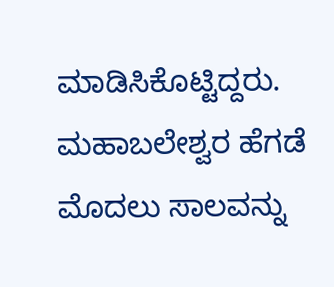ಮಾಡಿಸಿಕೊಟ್ಟಿದ್ದರು. ಮಹಾಬಲೇಶ್ವರ ಹೆಗಡೆ ಮೊದಲು ಸಾಲವನ್ನು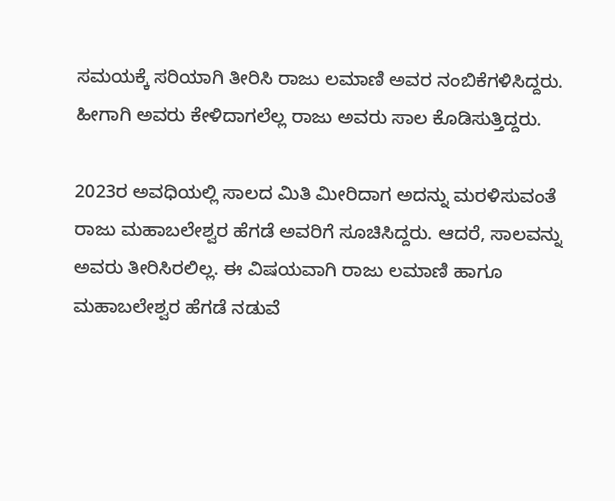ಸಮಯಕ್ಕೆ ಸರಿಯಾಗಿ ತೀರಿಸಿ ರಾಜು ಲಮಾಣಿ ಅವರ ನಂಬಿಕೆಗಳಿಸಿದ್ದರು. ಹೀಗಾಗಿ ಅವರು ಕೇಳಿದಾಗಲೆಲ್ಲ ರಾಜು ಅವರು ಸಾಲ ಕೊಡಿಸುತ್ತಿದ್ದರು.

2023ರ ಅವಧಿಯಲ್ಲಿ ಸಾಲದ ಮಿತಿ ಮೀರಿದಾಗ ಅದನ್ನು ಮರಳಿಸುವಂತೆ ರಾಜು ಮಹಾಬಲೇಶ್ವರ ಹೆಗಡೆ ಅವರಿಗೆ ಸೂಚಿಸಿದ್ದರು. ಆದರೆ, ಸಾಲವನ್ನು ಅವರು ತೀರಿಸಿರಲಿಲ್ಲ. ಈ ವಿಷಯವಾಗಿ ರಾಜು ಲಮಾಣಿ ಹಾಗೂ ಮಹಾಬಲೇಶ್ವರ ಹೆಗಡೆ ನಡುವೆ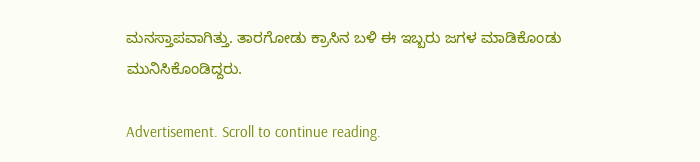ಮನಸ್ತಾಪವಾಗಿತ್ತು. ತಾರಗೋಡು ಕ್ರಾಸಿನ ಬಳಿ ಈ ಇಬ್ಬರು ಜಗಳ ಮಾಡಿಕೊಂಡು ಮುನಿಸಿಕೊಂಡಿದ್ದರು.

Advertisement. Scroll to continue reading.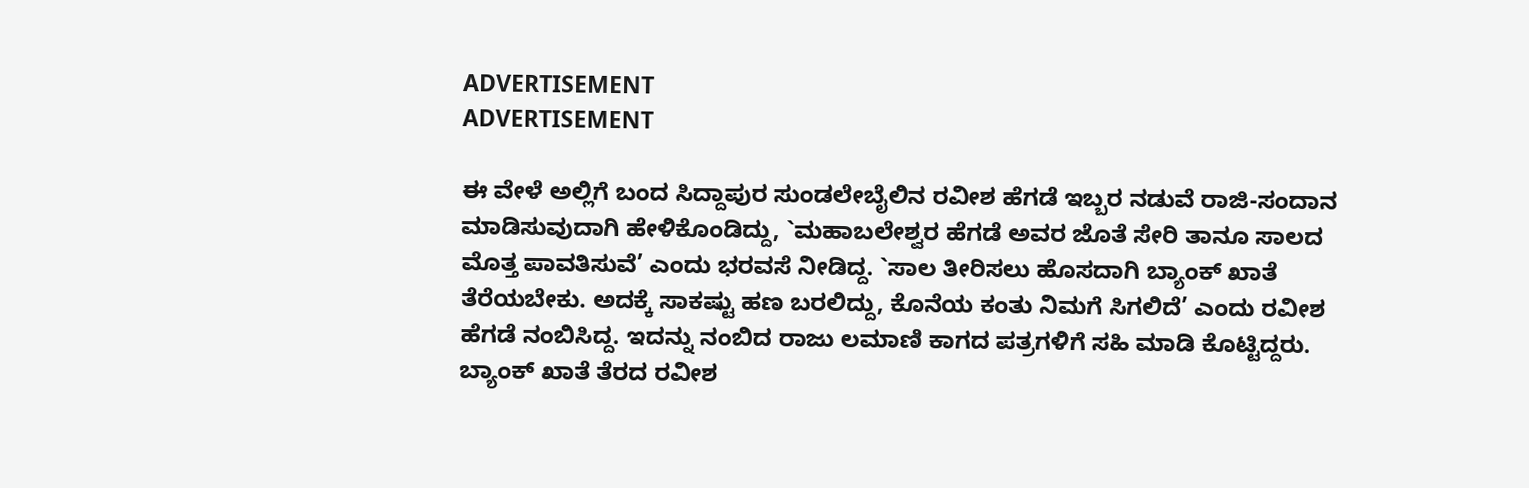ADVERTISEMENT
ADVERTISEMENT

ಈ ವೇಳೆ ಅಲ್ಲಿಗೆ ಬಂದ ಸಿದ್ದಾಪುರ ಸುಂಡಲೇಬೈಲಿನ ರವೀಶ ಹೆಗಡೆ ಇಬ್ಬರ ನಡುವೆ ರಾಜಿ-ಸಂದಾನ ಮಾಡಿಸುವುದಾಗಿ ಹೇಳಿಕೊಂಡಿದ್ದು, `ಮಹಾಬಲೇಶ್ವರ ಹೆಗಡೆ ಅವರ ಜೊತೆ ಸೇರಿ ತಾನೂ ಸಾಲದ ಮೊತ್ತ ಪಾವತಿಸುವೆ’ ಎಂದು ಭರವಸೆ ನೀಡಿದ್ದ. `ಸಾಲ ತೀರಿಸಲು ಹೊಸದಾಗಿ ಬ್ಯಾಂಕ್ ಖಾತೆ ತೆರೆಯಬೇಕು. ಅದಕ್ಕೆ ಸಾಕಷ್ಟು ಹಣ ಬರಲಿದ್ದು, ಕೊನೆಯ ಕಂತು ನಿಮಗೆ ಸಿಗಲಿದೆ’ ಎಂದು ರವೀಶ ಹೆಗಡೆ ನಂಬಿಸಿದ್ದ. ಇದನ್ನು ನಂಬಿದ ರಾಜು ಲಮಾಣಿ ಕಾಗದ ಪತ್ರಗಳಿಗೆ ಸಹಿ ಮಾಡಿ ಕೊಟ್ಟಿದ್ದರು. ಬ್ಯಾಂಕ್ ಖಾತೆ ತೆರದ ರವೀಶ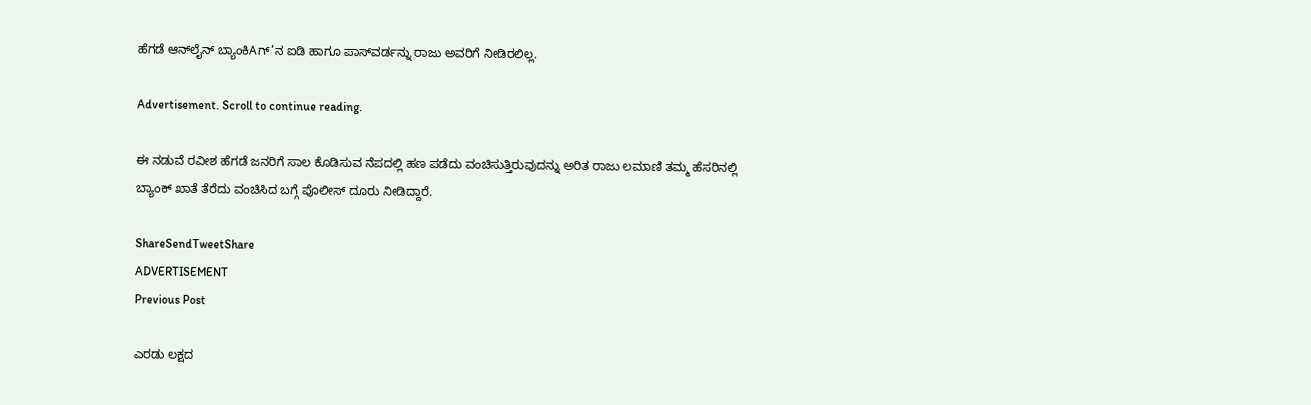ಹೆಗಡೆ ಆನ್‌ಲೈನ್ ಬ್ಯಾಂಕಿAಗ್’ನ ಐಡಿ ಹಾಗೂ ಪಾಸ್‌ವರ್ಡನ್ನು ರಾಜು ಅವರಿಗೆ ನೀಡಿರಲಿಲ್ಲ.

Advertisement. Scroll to continue reading.

ಈ ನಡುವೆ ರವೀಶ ಹೆಗಡೆ ಜನರಿಗೆ ಸಾಲ ಕೊಡಿಸುವ ನೆಪದಲ್ಲಿ ಹಣ ಪಡೆದು ವಂಚಿಸುತ್ತಿರುವುದನ್ನು ಅರಿತ ರಾಜು ಲಮಾಣಿ ತಮ್ಮ ಹೆಸರಿನಲ್ಲಿ ಬ್ಯಾಂಕ್ ಖಾತೆ ತೆರೆದು ವಂಚಿಸಿದ ಬಗ್ಗೆ ಪೊಲೀಸ್ ದೂರು ನೀಡಿದ್ದಾರೆ.

ShareSendTweetShare
ADVERTISEMENT
Previous Post

ಎರಡು ಲಕ್ಷದ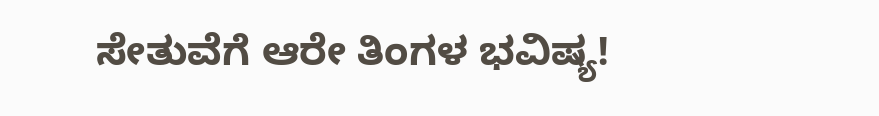ಸೇತುವೆಗೆ ಆರೇ ತಿಂಗಳ ಭವಿಷ್ಯ!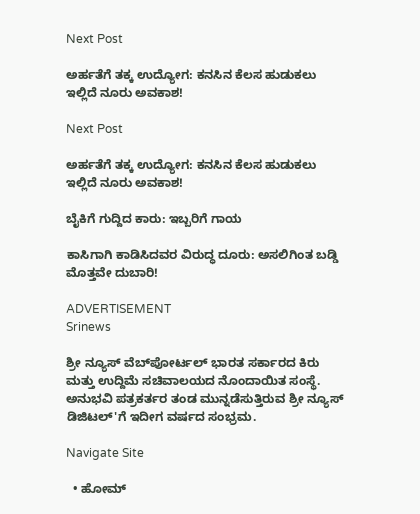Next Post

ಅರ್ಹತೆಗೆ ತಕ್ಕ ಉದ್ಯೋಗ: ಕನಸಿನ ಕೆಲಸ ಹುಡುಕಲು ಇಲ್ಲಿದೆ ನೂರು ಅವಕಾಶ!

Next Post

ಅರ್ಹತೆಗೆ ತಕ್ಕ ಉದ್ಯೋಗ: ಕನಸಿನ ಕೆಲಸ ಹುಡುಕಲು ಇಲ್ಲಿದೆ ನೂರು ಅವಕಾಶ!

ಬೈಕಿಗೆ ಗುದ್ದಿದ ಕಾರು: ಇಬ್ಬರಿಗೆ ಗಾಯ

ಕಾಸಿಗಾಗಿ ಕಾಡಿಸಿದವರ ವಿರುದ್ಧ ದೂರು: ಅಸಲಿಗಿಂತ ಬಡ್ಡಿ ಮೊತ್ತವೇ ದುಬಾರಿ!

ADVERTISEMENT
Srinews

ಶ್ರೀ ನ್ಯೂಸ್ ವೆಬ್‌ಪೋರ್ಟಲ್ ಭಾರತ ಸರ್ಕಾರದ ಕಿರು ಮತ್ತು ಉದ್ದಿಮೆ ಸಚಿವಾಲಯದ ನೊಂದಾಯಿತ ಸಂಸ್ಥೆ. ಅನುಭವಿ ಪತ್ರಕರ್ತರ ತಂಡ ಮುನ್ನಡೆಸುತ್ತಿರುವ ಶ್ರೀ ನ್ಯೂಸ್ ಡಿಜಿಟಲ್'ಗೆ ಇದೀಗ ವರ್ಷದ ಸಂಭ್ರಮ.

Navigate Site

  • ಹೋಮ್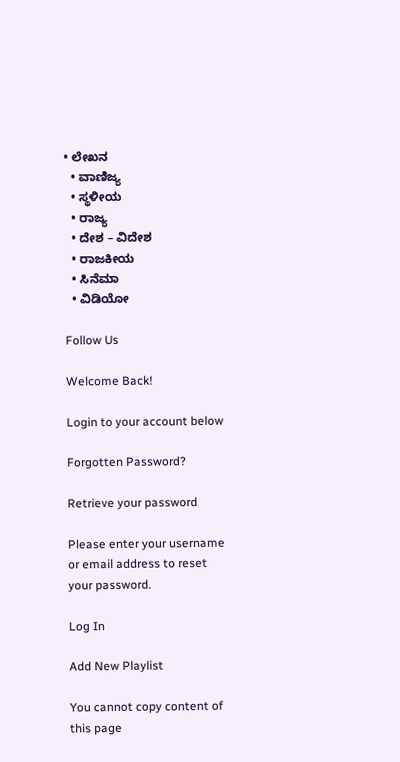• ಲೇಖನ
  • ವಾಣಿಜ್ಯ
  • ಸ್ಥಳೀಯ
  • ರಾಜ್ಯ
  • ದೇಶ – ವಿದೇಶ
  • ರಾಜಕೀಯ
  • ಸಿನೆಮಾ
  • ವಿಡಿಯೋ

Follow Us

Welcome Back!

Login to your account below

Forgotten Password?

Retrieve your password

Please enter your username or email address to reset your password.

Log In

Add New Playlist

You cannot copy content of this page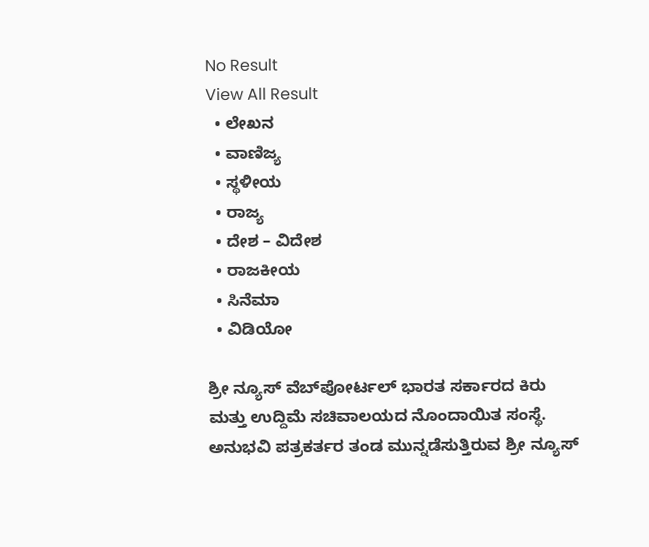No Result
View All Result
  • ಲೇಖನ
  • ವಾಣಿಜ್ಯ
  • ಸ್ಥಳೀಯ
  • ರಾಜ್ಯ
  • ದೇಶ – ವಿದೇಶ
  • ರಾಜಕೀಯ
  • ಸಿನೆಮಾ
  • ವಿಡಿಯೋ

ಶ್ರೀ ನ್ಯೂಸ್ ವೆಬ್‌ಪೋರ್ಟಲ್ ಭಾರತ ಸರ್ಕಾರದ ಕಿರು ಮತ್ತು ಉದ್ದಿಮೆ ಸಚಿವಾಲಯದ ನೊಂದಾಯಿತ ಸಂಸ್ಥೆ. ಅನುಭವಿ ಪತ್ರಕರ್ತರ ತಂಡ ಮುನ್ನಡೆಸುತ್ತಿರುವ ಶ್ರೀ ನ್ಯೂಸ್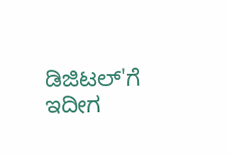ಡಿಜಿಟಲ್'ಗೆ ಇದೀಗ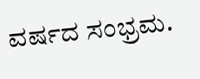ವರ್ಷದ ಸಂಭ್ರಮ.